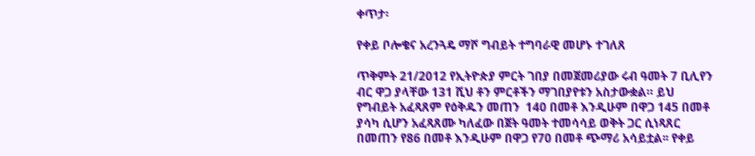ቀጥታ፡

የቀይ ቦሎቄና አረንጓዴ ማሾ ግብይት ተግባራዊ መሆኑ ተገለጸ

ጥቅምት 21/2012 የኢትዮጵያ ምርት ገበያ በመጀመሪያው ሩብ ዓመት 7 ቢሊየን ብር ዋጋ ያላቸው 131 ሺህ ቶን ምርቶችን ማገበያየቱን አስታውቋል። ይህ የግብይት አፈጻጸም የዕቅዱን መጠን  140 በመቶ እንዲሁም በዋጋ 145 በመቶ ያሳካ ሲሆን አፈጻጸሙ ካለፈው በጀት ዓመት ተመሳሳይ ወቅት ጋር ሲነጻጸር በመጠን የ86 በመቶ እንዲሁም በዋጋ የ70 በመቶ ጭማሪ አሳይቷል፡፡ የቀይ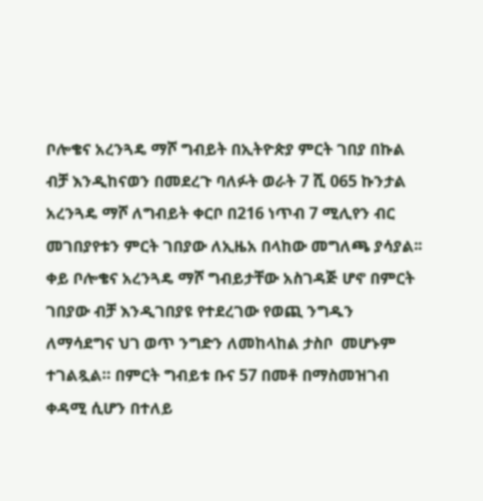ቦሎቄና አረንጓዴ ማሾ ግብይት በኢትዮጵያ ምርት ገበያ በኩል ብቻ እንዲከናወን በመደረጉ ባለፉት ወራት 7 ሺ 065 ኩንታል አረንጓዴ ማሾ ለግብይት ቀርቦ በ216 ነጥብ 7 ሚሊየን ብር መገበያየቱን ምርት ገበያው ለኢዜአ በላከው መግለጫ ያሳያል፡፡ ቀይ ቦሎቄና አረንጓዴ ማሾ ግብይታቸው አስገዳጅ ሆኖ በምርት ገበያው ብቻ እንዲገበያዩ የተደረገው የወጪ ንግዱን ለማሳደግና ህገ ወጥ ንግድን ለመከላከል ታስቦ  መሆኑም ተገልጿል። በምርት ግብይቱ ቡና 57 በመቶ በማስመዝገብ ቀዳሚ ሲሆን በተለይ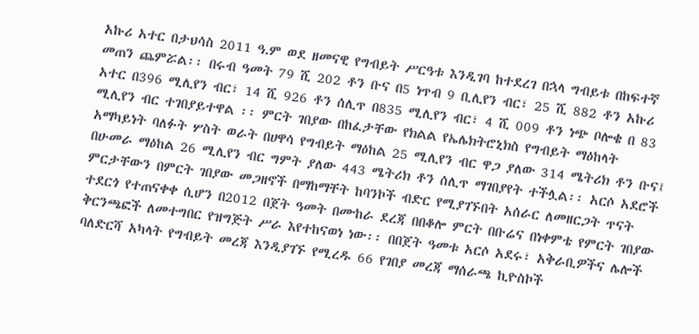አኩሪ አተር በታህሳስ 2011 ዓ.ም ወደ ዘመናዊ የግብይት ሥርዓቱ እንዲገባ ከተደረገ በኋላ ግብይቱ በከፍተኛ መጠን ጨምሯል፡፡ በሩብ ዓመት 79 ሺ 202 ቶን ቡና በ5 ነጥብ 9 ቢሊየን ብር፣ 25 ሺ 882 ቶን አኩሪ አተር በ396 ሚሊየን ብር፣ 14 ሺ 926 ቶን ሰሊጥ በ835 ሚሊየን ብር፣ 4 ሺ 009 ቶን ነጭ ቦሎቄ በ 83 ሚሊየን ብር ተገበያይተዋል ፡፡ ምርት ገበያው በከፈታቸው የክልል የኤሌክትሮኒክስ የግብይት ማዕከላት አማካይነት ባለፉት ሦስት ወራት በሀዋሳ የግብይት ማዕከል 25 ሚሊየን ብር ዋጋ ያለው 314 ሜትሪክ ቶን ቡና፤ በሁመራ ማዕከል 26 ሚሊየን ብር ግምት ያለው 443 ሜትሪክ ቶን ሰሊጥ ማገበያየት ተችሏል፡፡ አርሶ አደሮች ምርታቸውን በምርት ገበያው መጋዘኖች በማከማቸት ከባንኮች ብድር የሚያገኙበት አሰራር ለመዘርጋት ጥናት ተደርጎ የተጠናቀቀ ሲሆን በ2012 በጀት ዓመት በሙከራ ደረጃ በበቆሎ ምርት በቡሬና በነቀምቴ የምርት ገበያው ቅርንጫፎች ለመተግበር የዝግጅት ሥራ እየተከናወነ ነው፡፡ በበጀት ዓመቱ አርሶ አደሩ፣ አቅራቢዎችና ሌሎች ባለድርሻ አካላት የግብይት መረጃ እንዲያገኙ የሚረዱ 66 የገበያ መረጃ ማሰራጫ ኪዮስኮች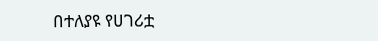በተለያዩ የሀገሪቷ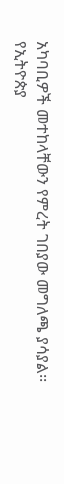አካባቢዎች መተከላቸውን የምረት ገበያው መግለጫ ያሳያል፡፡
የኢትዮጵያ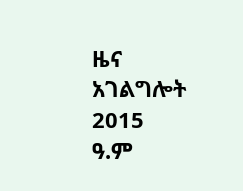ዜና አገልግሎት
2015
ዓ.ም